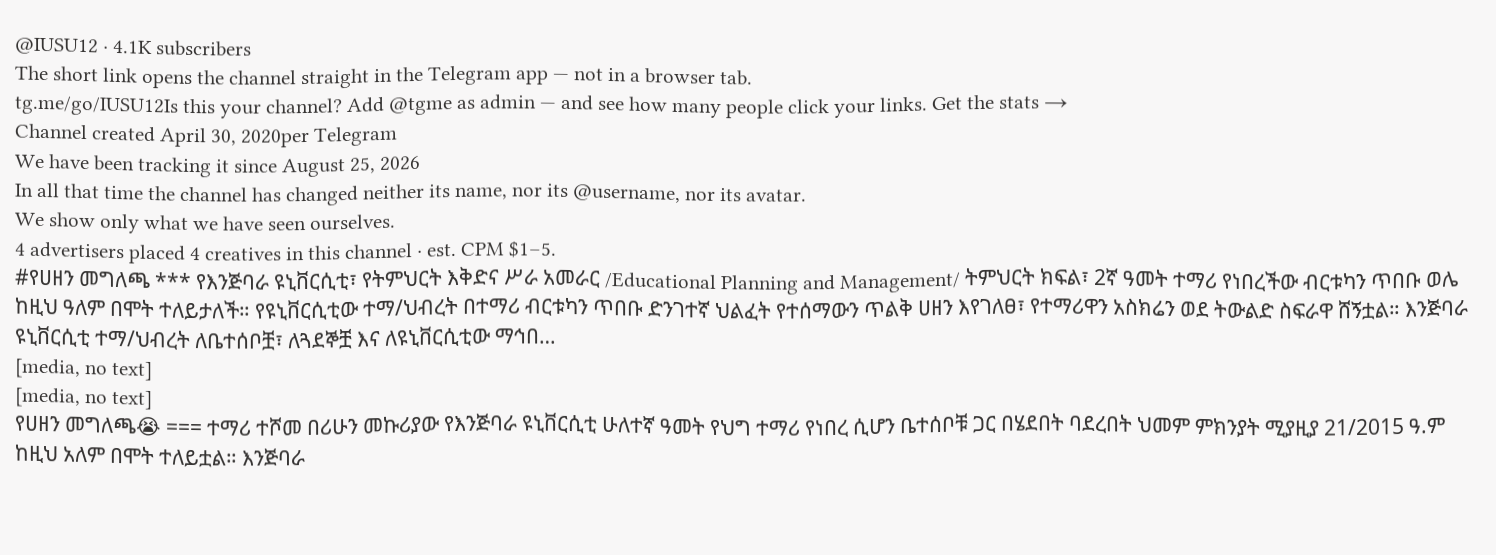@IUSU12 · 4.1K subscribers
The short link opens the channel straight in the Telegram app — not in a browser tab.
tg.me/go/IUSU12Is this your channel? Add @tgme as admin — and see how many people click your links. Get the stats →
Channel created April 30, 2020per Telegram
We have been tracking it since August 25, 2026
In all that time the channel has changed neither its name, nor its @username, nor its avatar.
We show only what we have seen ourselves.
4 advertisers placed 4 creatives in this channel · est. CPM $1–5.
#የሀዘን መግለጫ *** የእንጅባራ ዩኒቨርሲቲ፣ የትምህርት እቅድና ሥራ አመራር /Educational Planning and Management/ ትምህርት ክፍል፣ 2ኛ ዓመት ተማሪ የነበረችው ብርቱካን ጥበቡ ወሌ ከዚህ ዓለም በሞት ተለይታለች። የዩኒቨርሲቲው ተማ/ህብረት በተማሪ ብርቱካን ጥበቡ ድንገተኛ ህልፈት የተሰማውን ጥልቅ ሀዘን እየገለፀ፣ የተማሪዋን አስክሬን ወደ ትውልድ ስፍራዋ ሸኝቷል። እንጅባራ ዩኒቨርሲቲ ተማ/ህብረት ለቤተሰቦቿ፣ ለጓደኞቿ እና ለዩኒቨርሲቲው ማኅበ…
[media, no text]
[media, no text]
የሀዘን መግለጫ😭 === ተማሪ ተሾመ በሪሁን መኩሪያው የእንጅባራ ዩኒቨርሲቲ ሁለተኛ ዓመት የህግ ተማሪ የነበረ ሲሆን ቤተሰቦቹ ጋር በሄደበት ባደረበት ህመም ምክንያት ሚያዚያ 21/2015 ዓ.ም ከዚህ አለም በሞት ተለይቷል። እንጅባራ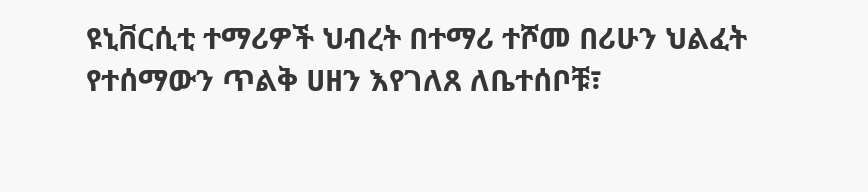ዩኒቨርሲቲ ተማሪዎች ህብረት በተማሪ ተሾመ በሪሁን ህልፈት የተሰማውን ጥልቅ ሀዘን እየገለጸ ለቤተሰቦቹ፣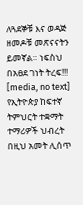ለጓደኞቹ እና ወዳጅ ዘመዶቹ መጽናናትን ይመኛል። ነፍስህ በአፀደ ገነት ትረፍ!!!
[media, no text]
የኢትዮጵያ ከፍተኛ ትምህርት ተቋማት ተማሪዎች ህብረት በዚህ አመት ሊሰጥ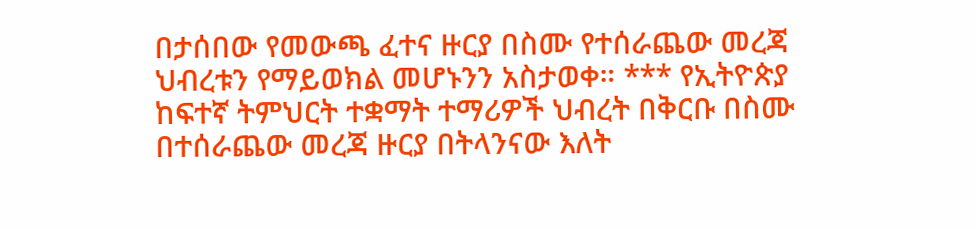በታሰበው የመውጫ ፈተና ዙርያ በስሙ የተሰራጨው መረጃ ህብረቱን የማይወክል መሆኑንን አስታወቀ። *** የኢትዮጵያ ከፍተኛ ትምህርት ተቋማት ተማሪዎች ህብረት በቅርቡ በስሙ በተሰራጨው መረጃ ዙርያ በትላንናው እለት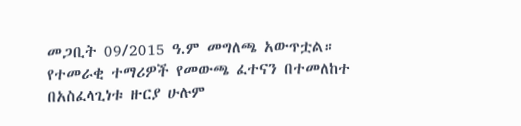መጋቢት 09/2015 ዓ.ም መግለጫ አውጥቷል። የተመራቂ ተማሪዎች የመውጫ ፈተናን በተመለከተ በአስፈላጊነቱ ዙርያ ሁሉም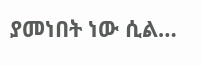ያመነበት ነው ሲል…